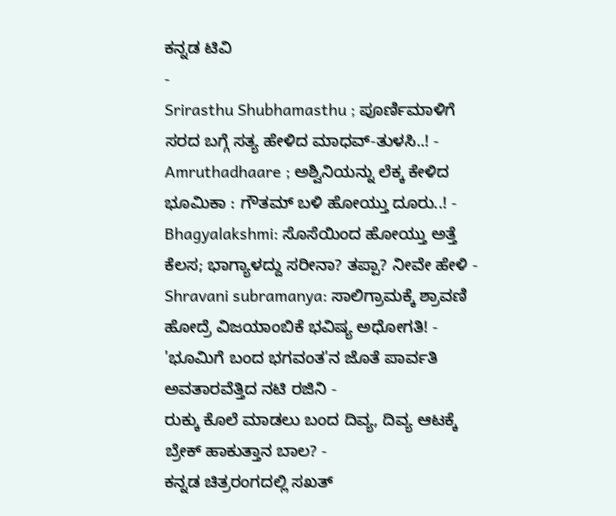ಕನ್ನಡ ಟಿವಿ
-
Srirasthu Shubhamasthu ; ಪೂರ್ಣಿಮಾಳಿಗೆ ಸರದ ಬಗ್ಗೆ ಸತ್ಯ ಹೇಳಿದ ಮಾಧವ್-ತುಳಸಿ..! -
Amruthadhaare ; ಅಶ್ವಿನಿಯನ್ನು ಲೆಕ್ಕ ಕೇಳಿದ ಭೂಮಿಕಾ : ಗೌತಮ್ ಬಳಿ ಹೋಯ್ತು ದೂರು..! -
Bhagyalakshmi: ಸೊಸೆಯಿಂದ ಹೋಯ್ತು ಅತ್ತೆ ಕೆಲಸ; ಭಾಗ್ಯಾಳದ್ದು ಸರೀನಾ? ತಪ್ಪಾ? ನೀವೇ ಹೇಳಿ -
Shravani subramanya: ಸಾಲಿಗ್ರಾಮಕ್ಕೆ ಶ್ರಾವಣಿ ಹೋದ್ರೆ ವಿಜಯಾಂಬಿಕೆ ಭವಿಷ್ಯ ಅಧೋಗತಿ! -
'ಭೂಮಿಗೆ ಬಂದ ಭಗವಂತ'ನ ಜೊತೆ ಪಾರ್ವತಿ ಅವತಾರವೆತ್ತಿದ ನಟಿ ರಜಿನಿ -
ರುಕ್ಕು ಕೊಲೆ ಮಾಡಲು ಬಂದ ದಿವ್ಯ, ದಿವ್ಯ ಆಟಕ್ಕೆ ಬ್ರೇಕ್ ಹಾಕುತ್ತಾನ ಬಾಲ? -
ಕನ್ನಡ ಚಿತ್ರರಂಗದಲ್ಲಿ ಸಖತ್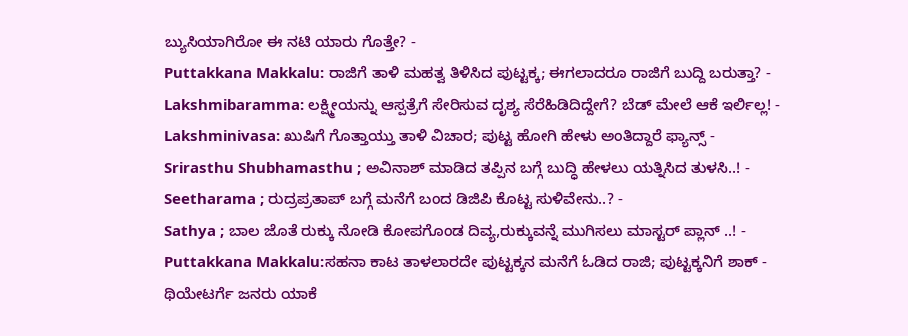ಬ್ಯುಸಿಯಾಗಿರೋ ಈ ನಟಿ ಯಾರು ಗೊತ್ತೇ? -
Puttakkana Makkalu: ರಾಜಿಗೆ ತಾಳಿ ಮಹತ್ವ ತಿಳಿಸಿದ ಪುಟ್ಟಕ್ಕ; ಈಗಲಾದರೂ ರಾಜಿಗೆ ಬುದ್ದಿ ಬರುತ್ತಾ? -
Lakshmibaramma: ಲಕ್ಷ್ಮೀಯನ್ನು ಆಸ್ಪತ್ರೆಗೆ ಸೇರಿಸುವ ದೃಶ್ಯ ಸೆರೆಹಿಡಿದಿದ್ದೇಗೆ? ಬೆಡ್ ಮೇಲೆ ಆಕೆ ಇರ್ಲಿಲ್ಲ! -
Lakshminivasa: ಖುಷಿಗೆ ಗೊತ್ತಾಯ್ತು ತಾಳಿ ವಿಚಾರ; ಪುಟ್ಟ ಹೋಗಿ ಹೇಳು ಅಂತಿದ್ದಾರೆ ಫ್ಯಾನ್ಸ್ -
Srirasthu Shubhamasthu ; ಅವಿನಾಶ್ ಮಾಡಿದ ತಪ್ಪಿನ ಬಗ್ಗೆ ಬುದ್ಧಿ ಹೇಳಲು ಯತ್ನಿಸಿದ ತುಳಸಿ..! -
Seetharama ; ರುದ್ರಪ್ರತಾಪ್ ಬಗ್ಗೆ ಮನೆಗೆ ಬಂದ ಡಿಜಿಪಿ ಕೊಟ್ಟ ಸುಳಿವೇನು..? -
Sathya ; ಬಾಲ ಜೊತೆ ರುಕ್ಕು ನೋಡಿ ಕೋಪಗೊಂಡ ದಿವ್ಯ,ರುಕ್ಕುವನ್ನೆ ಮುಗಿಸಲು ಮಾಸ್ಟರ್ ಪ್ಲಾನ್ ..! -
Puttakkana Makkalu:ಸಹನಾ ಕಾಟ ತಾಳಲಾರದೇ ಪುಟ್ಟಕ್ಕನ ಮನೆಗೆ ಓಡಿದ ರಾಜಿ; ಪುಟ್ಟಕ್ಕನಿಗೆ ಶಾಕ್ -
ಥಿಯೇಟರ್ಗೆ ಜನರು ಯಾಕೆ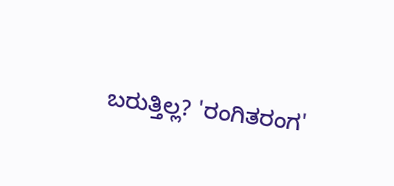ಬರುತ್ತಿಲ್ಲ? 'ರಂಗಿತರಂಗ'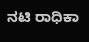ನಟಿ ರಾಧಿಕಾ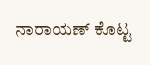ನಾರಾಯಣ್ ಕೊಟ್ಟ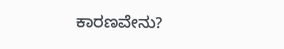ಕಾರಣವೇನು?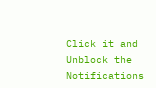Click it and Unblock the Notifications